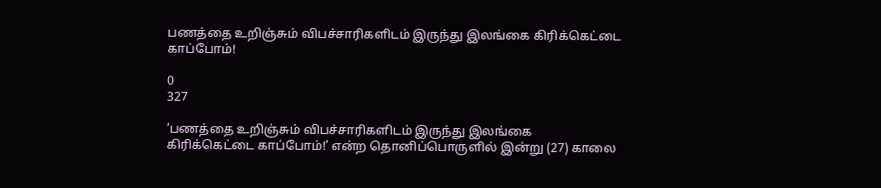பணத்தை உறிஞ்சும் விபச்சாரிகளிடம் இருந்து இலங்கை கிரிக்கெட்டை காப்போம்!

0
327

‘பணத்தை உறிஞ்சும் விபச்சாரிகளிடம் இருந்து இலங்கை கிரிக்கெட்டை காப்போம்!’ என்ற தொனிப்பொருளில் இன்று (27) காலை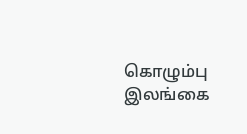கொழும்பு இலங்கை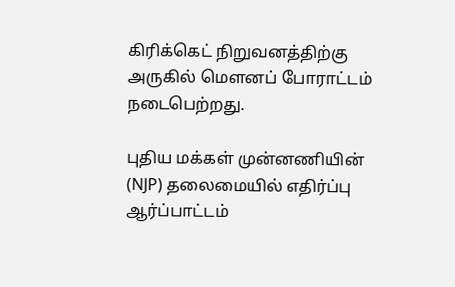கிரிக்கெட் நிறுவனத்திற்கு அருகில் மௌனப் போராட்டம் நடைபெற்றது.

புதிய மக்கள் முன்னணியின் (NJP) தலைமையில் எதிர்ப்பு ஆர்ப்பாட்டம்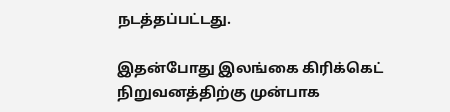நடத்தப்பட்டது.

இதன்போது இலங்கை கிரிக்கெட் நிறுவனத்திற்கு முன்பாக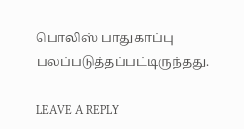பொலிஸ் பாதுகாப்பு பலப்படுத்தப்பட்டிருந்தது.

LEAVE A REPLY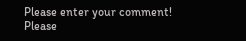Please enter your comment!
Please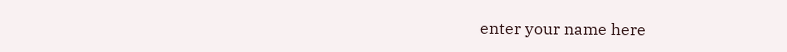enter your name here